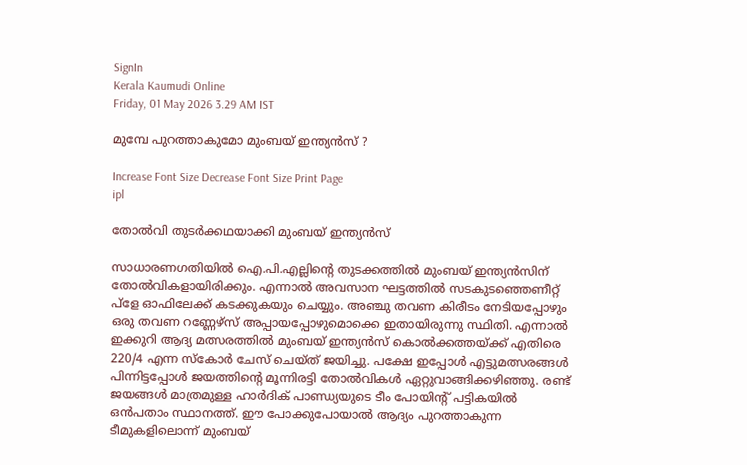SignIn
Kerala Kaumudi Online
Friday, 01 May 2026 3.29 AM IST

മുമ്പേ പുറത്താകുമോ മുംബയ് ഇന്ത്യൻസ് ?

Increase Font Size Decrease Font Size Print Page
ipl

തോൽവി തുടർക്കഥയാക്കി മുംബയ് ഇന്ത്യൻസ്

സാധാരണഗതിയിൽ ഐ.പി.എല്ലിന്റെ തുടക്കത്തിൽ മുംബയ് ഇന്ത്യൻസിന് തോൽവികളായിരിക്കും. എന്നാൽ അവസാന ഘട്ടത്തിൽ സടകുടഞ്ഞെണീറ്റ് പ്ളേ ഓഫിലേക്ക് കടക്കുകയും ചെയ്യും. അഞ്ചു തവണ കിരീടം നേടിയപ്പോഴും ഒരു തവണ റണ്ണേഴ്സ് അപ്പായപ്പോഴുമൊക്കെ ഇതായിരുന്നു സ്ഥിതി. എന്നാൽ ഇക്കുറി ആദ്യ മത്സരത്തിൽ മുംബയ് ഇന്ത്യൻസ് കൊൽക്കത്തയ്ക്ക് എതിരെ 220/4 എന്ന സ്കോർ ചേസ് ചെയ്ത് ജയിച്ചു. പക്ഷേ ഇപ്പോൾ എട്ടുമത്സരങ്ങൾ പിന്നിട്ടപ്പോൾ ജയത്തിന്റെ മൂന്നിരട്ടി തോൽവികൾ ഏറ്റുവാങ്ങിക്കഴിഞ്ഞു. രണ്ട് ജയങ്ങൾ മാത്രമുള്ള ഹാർദിക് പാണ്ഡ്യയുടെ ടീം പോയിന്റ് പട്ടികയിൽ ഒൻപതാം സ്ഥാനത്ത്. ഈ പോക്കുപോയാൽ ആദ്യം പുറത്താകുന്ന ടീമുകളിലൊന്ന് മുംബയ്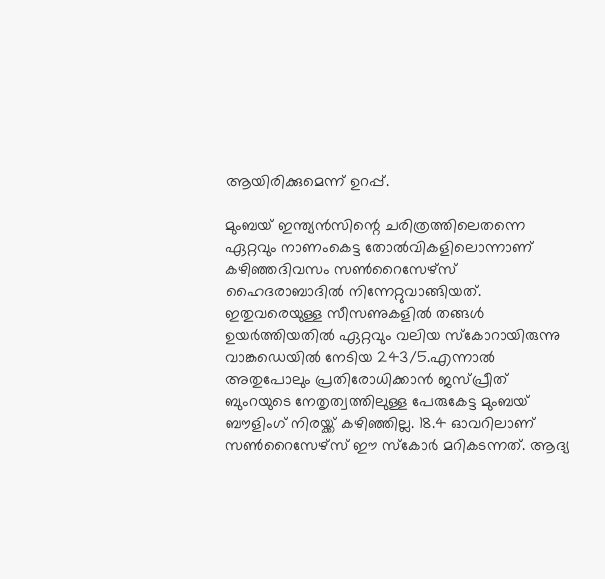ആയിരിക്കുമെന്ന് ഉറപ്പ്.

മുംബയ് ഇന്ത്യൻസിന്റെ ചരിത്രത്തിലെതന്നെ ഏറ്റവും നാണംകെട്ട തോൽവികളിലൊന്നാണ് കഴിഞ്ഞദിവസം സൺറൈസേഴ്സ് ഹൈദരാബാദിൽ നിന്നേറ്റുവാങ്ങിയത്. ഇതുവരെയുള്ള സീസണുകളിൽ തങ്ങൾ ഉയർത്തിയതിൽ ഏറ്റവും വലിയ സ്കോറായിരുന്നു വാങ്കഡെയിൽ നേടിയ 243/5.എന്നാൽ അതുപോലും പ്രതിരോധിക്കാൻ ജസ്പ്രീത് ബുംറയുടെ നേതൃത്വത്തിലുള്ള പേരുകേട്ട മുംബയ് ബൗളിംഗ് നിരയ്ക്ക് കഴിഞ്ഞില്ല. 18.4 ഓവറിലാണ് സൺറൈസേഴ്സ് ഈ സ്കോർ മറികടന്നത്. ആദ്യ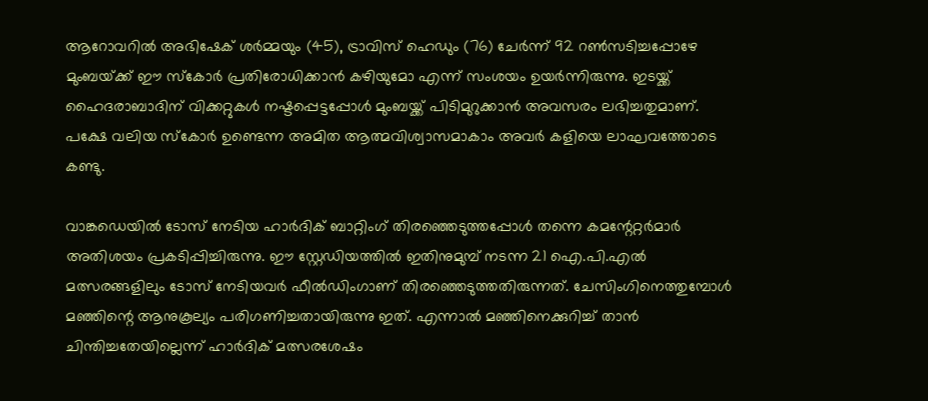ആറോവറിൽ അഭിഷേക് ശർമ്മയും (45), ട്രാവിസ് ഹെഡും (76) ചേർന്ന് 92 റൺസടിച്ചപ്പോഴേ മുംബയ്‌ക്ക‌് ഈ സ്കോർ പ്രതിരോധിക്കാൻ കഴിയുമോ എന്ന് സംശയം ഉയർന്നിരുന്നു. ഇടയ്ക്ക് ഹൈദരാബാദിന് വിക്കറ്റുകൾ നഷ്ടപ്പെട്ടപ്പോൾ മുംബയ്ക്ക് പിടിമുറുക്കാൻ അവസരം ലഭിച്ചതുമാണ്. പക്ഷേ വലിയ സ്കോർ ഉണ്ടെന്ന അമിത ആത്മവിശ്വാസമാകാം അവർ കളിയെ ലാഘവത്തോടെ കണ്ടു.

വാങ്കഡെയിൽ ടോസ് നേടിയ ഹാർദിക് ബാറ്റിംഗ് തിരഞ്ഞെടുത്തപ്പോൾ തന്നെ കമന്റേറ്റർമാർ അതിശയം പ്രകടിപ്പിച്ചിരുന്നു. ഈ സ്റ്റേഡിയത്തിൽ ഇതിനുമുമ്പ് നടന്ന 21 ഐ.പി.എൽ മത്സരങ്ങളിലും ടോസ് നേടിയവർ ഫീൽഡിംഗാണ് തിരഞ്ഞെടുത്തതിരുന്നത്. ചേസിംഗിനെത്തുമ്പോൾ മഞ്ഞിന്റെ ആനുകൂല്യം പരിഗണിച്ചതായിരുന്നു ഇത്. എന്നാൽ മഞ്ഞിനെക്കുറിച്ച് താൻ ചിന്തിച്ചതേയില്ലെന്ന് ഹാർദിക് മത്സരശേഷം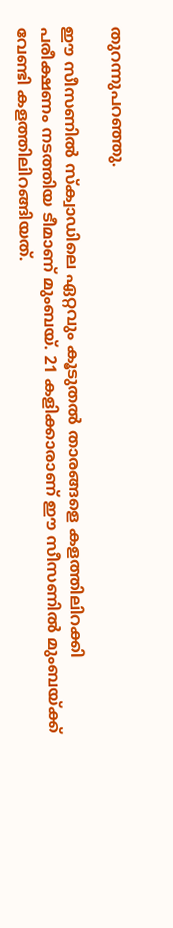തുറന്നുപറഞ്ഞു.

ഈ സീസണിൽ സ്ക്വാഡിലെ ഏറ്റവും കൂടുതൽ താരങ്ങളെ കളത്തിലിറക്കി പരീക്ഷണം നടത്തിയ ടീമാണ് മുംബയ്. 21 കളിക്കാരാണ് ഈ സീസണിൽ മുംബയ്ക്ക് വേണ്ടി കളത്തിലിറങ്ങിയത്.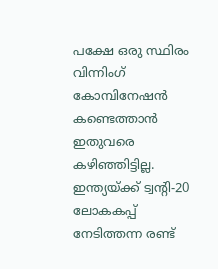പക്ഷേ ഒരു സ്ഥിരം വിന്നിംഗ് കോമ്പിനേഷൻ കണ്ടെത്താൻ ഇതുവരെ കഴിഞ്ഞിട്ടില്ല. ഇന്ത്യയ്ക്ക് ട്വന്റി-20 ലോകകപ്പ് നേടിത്തന്ന രണ്ട്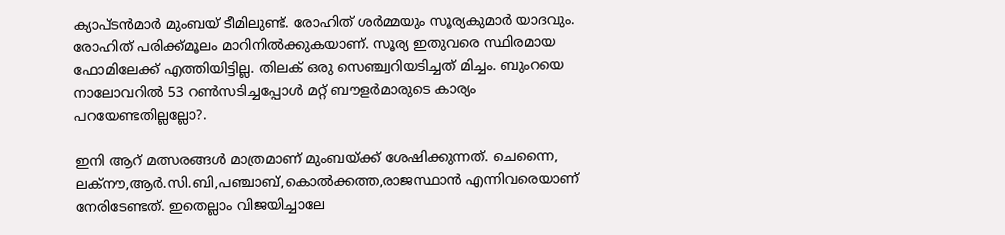ക്യാപ്ടൻമാർ മുംബയ് ടീമിലുണ്ട്. രോഹിത് ശർമ്മയും സൂര്യകുമാർ യാദവും. രോഹിത് പരിക്ക്മൂലം മാറിനിൽക്കുകയാണ്. സൂര്യ ഇതുവരെ സ്ഥിരമായ ഫോമിലേക്ക് എത്തിയിട്ടില്ല. തിലക് ഒരു സെഞ്ച്വറിയടിച്ചത് മിച്ചം. ബുംറയെ നാലോവറിൽ 53 റൺസടിച്ചപ്പോൾ മറ്റ് ബൗളർമാരുടെ കാര്യം പറയേണ്ടതില്ലല്ലോ?.

ഇനി ആറ് മത്സരങ്ങൾ മാത്രമാണ് മുംബയ്ക്ക് ശേഷിക്കുന്നത്. ചെന്നൈ, ലക്നൗ,ആർ.സി.ബി,പഞ്ചാബ്,കൊൽക്കത്ത,രാജസ്ഥാൻ എന്നിവരെയാണ് നേരിടേണ്ടത്. ഇതെല്ലാം വിജയിച്ചാലേ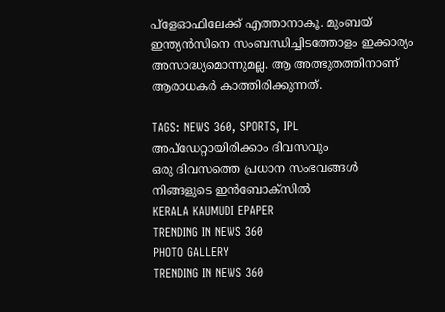പ്ളേഓഫിലേക്ക് എത്താനാകൂ. മുംബയ് ഇന്ത്യൻസിനെ സംബന്ധിച്ചിടത്തോളം ഇക്കാര്യം അസാദ്ധ്യമൊന്നുമല്ല. ആ അത്ഭുതത്തിനാണ് ആരാധകർ കാത്തിരിക്കുന്നത്.

TAGS: NEWS 360, SPORTS, IPL
അപ്ഡേറ്റായിരിക്കാം ദിവസവും
ഒരു ദിവസത്തെ പ്രധാന സംഭവങ്ങൾ നിങ്ങളുടെ ഇൻബോക്സിൽ
KERALA KAUMUDI EPAPER
TRENDING IN NEWS 360
PHOTO GALLERY
TRENDING IN NEWS 360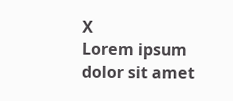X
Lorem ipsum dolor sit amet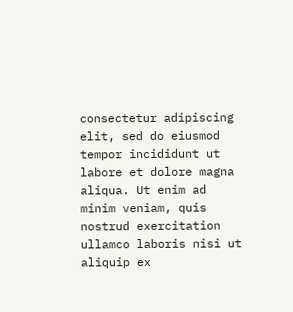consectetur adipiscing elit, sed do eiusmod tempor incididunt ut labore et dolore magna aliqua. Ut enim ad minim veniam, quis nostrud exercitation ullamco laboris nisi ut aliquip ex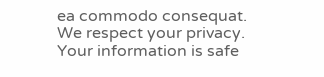ea commodo consequat.
We respect your privacy. Your information is safe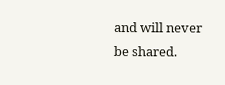and will never be shared.